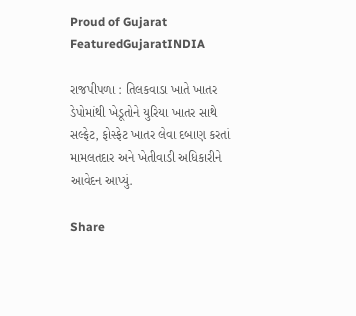Proud of Gujarat
FeaturedGujaratINDIA

રાજપીપળા : તિલકવાડા ખાતે ખાતર ડેપોમાંથી ખેડૂતોને યુરિયા ખાતર સાથે સલ્ફેટ, ફોસ્ફેટ ખાતર લેવા દબાણ કરતાં મામલતદાર અને ખેતીવાડી અધિકારીને આવેદન આપ્યું.

Share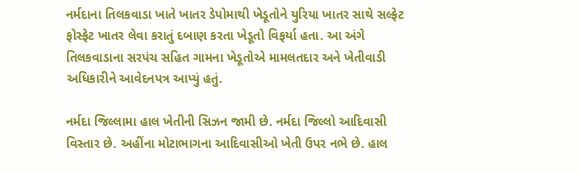નર્મદાના તિલકવાડા ખાતે ખાતર ડેપોમાથી ખેડૂતોને યુરિયા ખાતર સાથે સલ્ફેટ ફોસ્ફેટ ખાતર લેવા કરાતું દબાણ કરતા ખેડૂતો વિફર્યા હતા. આ અંગે તિલકવાડાના સરપંચ સહિત ગામના ખેડૂતોએ મામલતદાર અને ખેતીવાડી અધિકારીને આવેદનપત્ર આપ્યું હતું.

નર્મદા જિલ્લામા હાલ ખેતીની સિઝન જામી છે. નર્મદા જિલ્લો આદિવાસી વિસ્તાર છે. અહીંના મોટાભાગના આદિવાસીઓ ખેતી ઉપર નભે છે. હાલ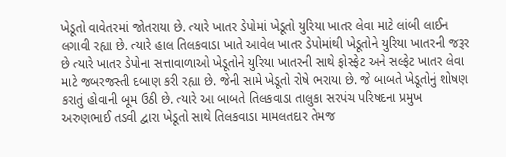ખેડૂતો વાવેતરમાં જોતરાયા છે. ત્યારે ખાતર ડેપોમાં ખેડૂતો યુરિયા ખાતર લેવા માટે લાંબી લાઈન લગાવી રહ્યા છે. ત્યારે હાલ તિલકવાડા ખાતે આવેલ ખાતર ડેપોમાંથી ખેડૂતોને યુરિયા ખાતરની જરૂર છે ત્યારે ખાતર ડેપોના સત્તાવાળાઓ ખેડૂતોને યુરિયા ખાતરની સાથે ફોસ્ફેટ અને સલ્ફેટ ખાતર લેવા માટે જબરજસ્તી દબાણ કરી રહ્યા છે. જેની સામે ખેડૂતો રોષે ભરાયા છે. જે બાબતે ખેડૂતોનું શોષણ કરાતું હોવાની બૂમ ઉઠી છે. ત્યારે આ બાબતે તિલકવાડા તાલુકા સરપંચ પરિષદના પ્રમુખ અરુણભાઈ તડવી દ્વારા ખેડૂતો સાથે તિલકવાડા મામલતદાર તેમજ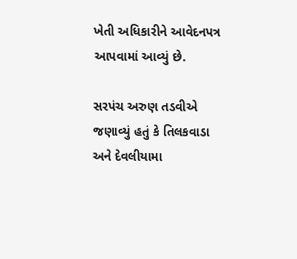ખેતી અધિકારીને આવેદનપત્ર આપવામાં આવ્યું છે.

સરપંચ અરુણ તડવીએ જણાવ્યું હતું કે તિલકવાડા અને દેવલીયામા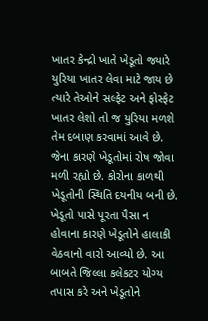ખાતર કેન્દ્રો ખાતે ખેડૂતો જ્યારે યુરિયા ખાતર લેવા માટે જાય છે ત્યારે તેઓને સલ્ફેટ અને ફોસ્ફેટ ખાતર લેશો તો જ યુરિયા મળશે તેમ દબાણ કરવામાં આવે છે. જેના કારણે ખેડૂતોમાં રોષ જોવા મળી રહ્યો છે. કોરોના કાળથી ખેડૂતોની સ્થિતિ દયનીય બની છે. ખેડૂતો પાસે પૂરતા પૈસા ન હોવાના કારણે ખેડૂતોને હાલાકી વેઠવાનો વારો આવ્યો છે. આ બાબતે જિલ્લા કલેકટર યોગ્ય તપાસ કરે અને ખેડૂતોને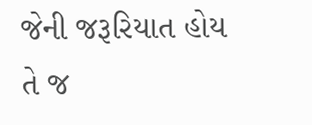જેની જરૂરિયાત હોય તે જ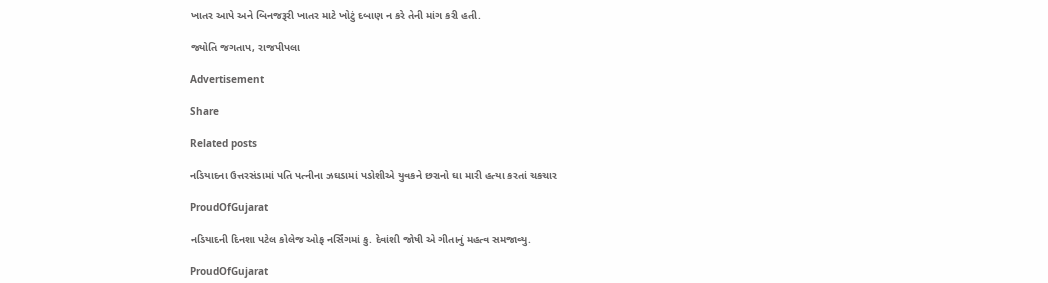ખાતર આપે અને બિનજરૂરી ખાતર માટે ખોટું દબાણ ન કરે તેની માંગ કરી હતી.

જ્યોતિ જગતાપ, રાજપીપલા

Advertisement

Share

Related posts

નડિયાદના ઉત્તરસંડામાં પતિ પત્નીના ઝઘડામાં પડોશીએ યુવકને છરાનો ઘા મારી હત્યા કરતાં ચકચાર

ProudOfGujarat

નડિયાદની દિનશા પટેલ કોલેજ ઓફ નર્સિંગમાં કુ. દેવાંશી જોષી એ ગીતાનું મહત્વ સમજાવ્યુ.

ProudOfGujarat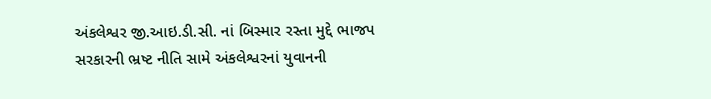અંકલેશ્વર જી.આઇ.ડી.સી. નાં બિસ્માર રસ્તા મુદ્દે ભાજપ સરકારની ભ્રષ્ટ નીતિ સામે અંકલેશ્વરનાં યુવાનની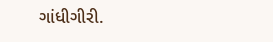ગાંધીગીરી.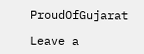ProudOfGujarat

Leave a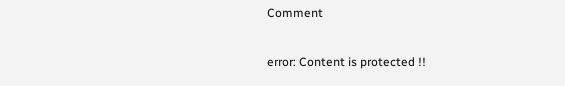Comment

error: Content is protected !!